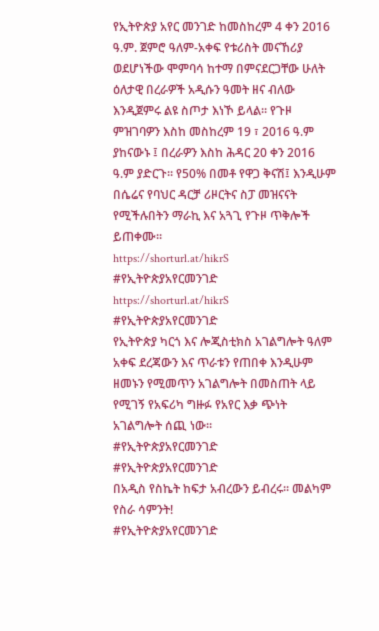የኢትዮጵያ አየር መንገድ ከመስከረም 4 ቀን 2016 ዓ.ም. ጀምሮ ዓለም-አቀፍ የቱሪስት መናኸሪያ ወደሆነችው ሞምባሳ ከተማ በምናደርጋቸው ሁለት ዕለታዊ በረራዎች አዲሱን ዓመት ዘና ብለው እንዲጀምሩ ልዩ ስጦታ እነኾ ይላል። የጉዞ ምዝገባዎን እስከ መስከረም 19 ፣ 2016 ዓ.ም ያከናውኑ ፤ በረራዎን እስከ ሕዳር 20 ቀን 2016 ዓ.ም ያድርጉ። የ50% በመቶ የዋጋ ቅናሽ፤ እንዲሁም በሴሬና የባህር ዳርቻ ሪዞርትና ስፓ መዝናናት የሚችሉበትን ማራኪ እና አጓጊ የጉዞ ጥቅሎች ይጠቀሙ።
https://shorturl.at/hikrS
#የኢትዮጵያአየርመንገድ
https://shorturl.at/hikrS
#የኢትዮጵያአየርመንገድ
የኢትዮጵያ ካርጎ እና ሎጂስቲክስ አገልግሎት ዓለም አቀፍ ደረጃውን እና ጥራቱን የጠበቀ እንዲሁም ዘመኑን የሚመጥን አገልግሎት በመስጠት ላይ የሚገኝ የአፍሪካ ግዙፉ የአየር እቃ ጭነት አገልግሎት ሰጪ ነው።
#የኢትዮጵያአየርመንገድ
#የኢትዮጵያአየርመንገድ
በአዲስ የስኬት ከፍታ አብረውን ይብረሩ። መልካም የስራ ሳምንት!
#የኢትዮጵያአየርመንገድ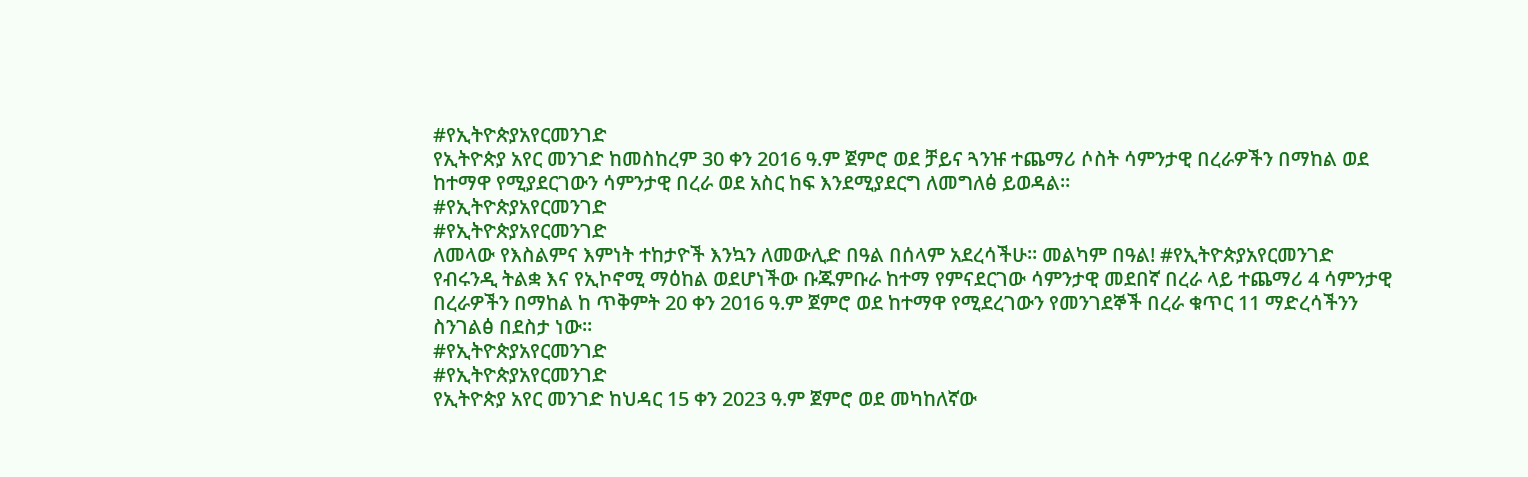#የኢትዮጵያአየርመንገድ
የኢትዮጵያ አየር መንገድ ከመስከረም 30 ቀን 2016 ዓ.ም ጀምሮ ወደ ቻይና ጓንዡ ተጨማሪ ሶስት ሳምንታዊ በረራዎችን በማከል ወደ ከተማዋ የሚያደርገውን ሳምንታዊ በረራ ወደ አስር ከፍ እንደሚያደርግ ለመግለፅ ይወዳል።
#የኢትዮጵያአየርመንገድ
#የኢትዮጵያአየርመንገድ
ለመላው የእስልምና እምነት ተከታዮች እንኳን ለመውሊድ በዓል በሰላም አደረሳችሁ። መልካም በዓል! #የኢትዮጵያአየርመንገድ
የብሩንዲ ትልቋ እና የኢኮኖሚ ማዕከል ወደሆነችው ቡጁምቡራ ከተማ የምናደርገው ሳምንታዊ መደበኛ በረራ ላይ ተጨማሪ 4 ሳምንታዊ በረራዎችን በማከል ከ ጥቅምት 20 ቀን 2016 ዓ.ም ጀምሮ ወደ ከተማዋ የሚደረገውን የመንገደኞች በረራ ቁጥር 11 ማድረሳችንን ስንገልፅ በደስታ ነው።
#የኢትዮጵያአየርመንገድ
#የኢትዮጵያአየርመንገድ
የኢትዮጵያ አየር መንገድ ከህዳር 15 ቀን 2023 ዓ.ም ጀምሮ ወደ መካከለኛው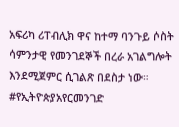አፍሪካ ሪፐብሊክ ዋና ከተማ ባንጉይ ሶስት ሳምንታዊ የመንገደኞች በረራ አገልግሎት እንደሚጀምር ሲገልጽ በደስታ ነው።
#የኢትዮጵያአየርመንገድ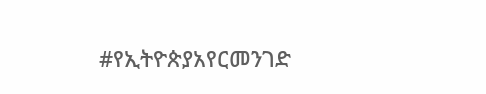#የኢትዮጵያአየርመንገድ